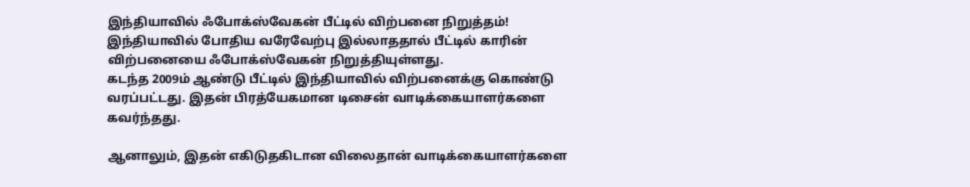இந்தியாவில் ஃபோக்ஸ்வேகன் பீட்டில் விற்பனை நிறுத்தம்!
இந்தியாவில் போதிய வரேவேற்பு இல்லாததால் பீட்டில் காரின் விற்பனையை ஃபோக்ஸ்வேகன் நிறுத்தியுள்ளது.
கடந்த 2009ம் ஆண்டு பீட்டில் இந்தியாவில் விற்பனைக்கு கொண்டு வரப்பட்டது. இதன் பிரத்யேகமான டிசைன் வாடிக்கையாளர்களை கவர்ந்தது.

ஆனாலும், இதன் எகிடுதகிடான விலைதான் வாடிக்கையாளர்களை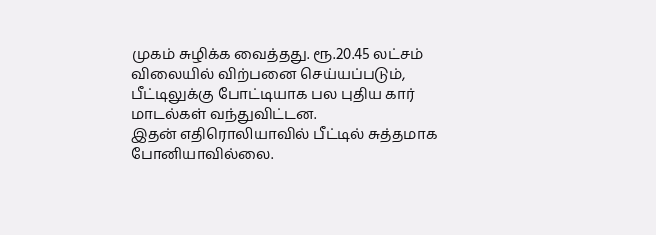முகம் சுழிக்க வைத்தது. ரூ.20.45 லட்சம் விலையில் விற்பனை செய்யப்படும், பீட்டிலுக்கு போட்டியாக பல புதிய கார் மாடல்கள் வந்துவிட்டன.
இதன் எதிரொலியாவில் பீட்டில் சுத்தமாக போனியாவில்லை.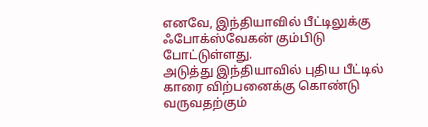எனவே, இந்தியாவில் பீட்டிலுக்கு ஃபோக்ஸ்வேகன் கும்பிடு போட்டுள்ளது.
அடுத்து இந்தியாவில் புதிய பீட்டில் காரை விற்பனைக்கு கொண்டு வருவதற்கும்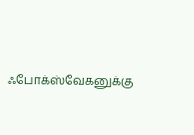ஃபோக்ஸ்வேகனுக்கு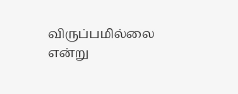விருப்பமில்லை என்று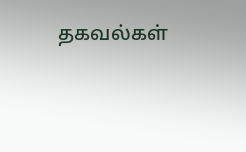தகவல்கள்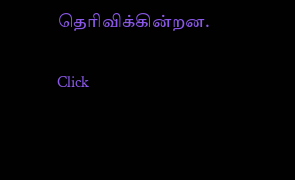தெரிவிக்கின்றன.


Click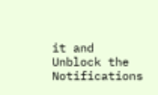it and Unblock the Notifications